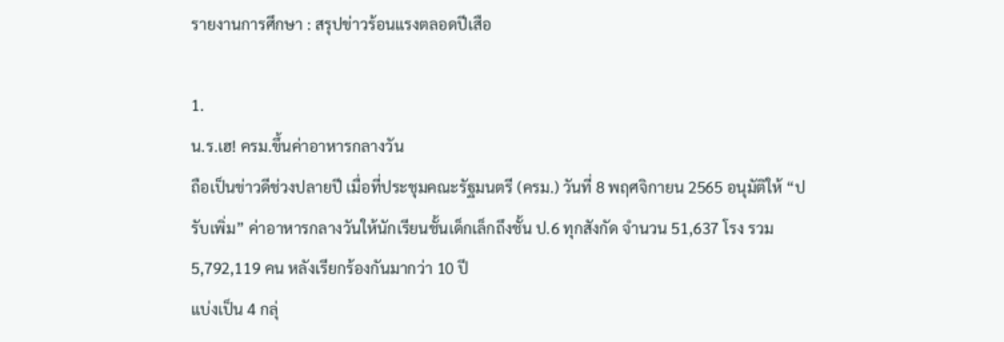รายงานการศึกษา : สรุปข่าวร้อนแรงตลอดปีเสือ

1.
น.ร.เฮ! ครม.ขึ้นค่าอาหารกลางวัน
ถือเป็นข่าวดีช่วงปลายปี เมื่อที่ประชุมคณะรัฐมนตรี (ครม.) วันที่ 8 พฤศจิกายน 2565 อนุมัติให้ “ปรับเพิ่ม” ค่าอาหารกลางวันให้นักเรียนชั้นเด็กเล็กถึงชั้น ป.6 ทุกสังกัด จำนวน 51,637 โรง รวม 5,792,119 คน หลังเรียกร้องกันมากว่า 10 ปี
แบ่งเป็น 4 กลุ่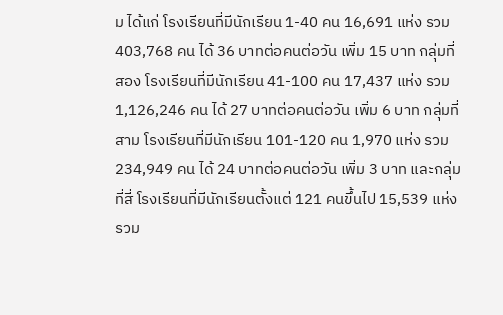ม ได้แก่ โรงเรียนที่มีนักเรียน 1-40 คน 16,691 แห่ง รวม 403,768 คน ได้ 36 บาทต่อคนต่อวัน เพิ่ม 15 บาท กลุ่มที่สอง โรงเรียนที่มีนักเรียน 41-100 คน 17,437 แห่ง รวม 1,126,246 คน ได้ 27 บาทต่อคนต่อวัน เพิ่ม 6 บาท กลุ่มที่สาม โรงเรียนที่มีนักเรียน 101-120 คน 1,970 แห่ง รวม 234,949 คน ได้ 24 บาทต่อคนต่อวัน เพิ่ม 3 บาท และกลุ่มที่สี่ โรงเรียนที่มีนักเรียนตั้งแต่ 121 คนขึ้นไป 15,539 แห่ง รวม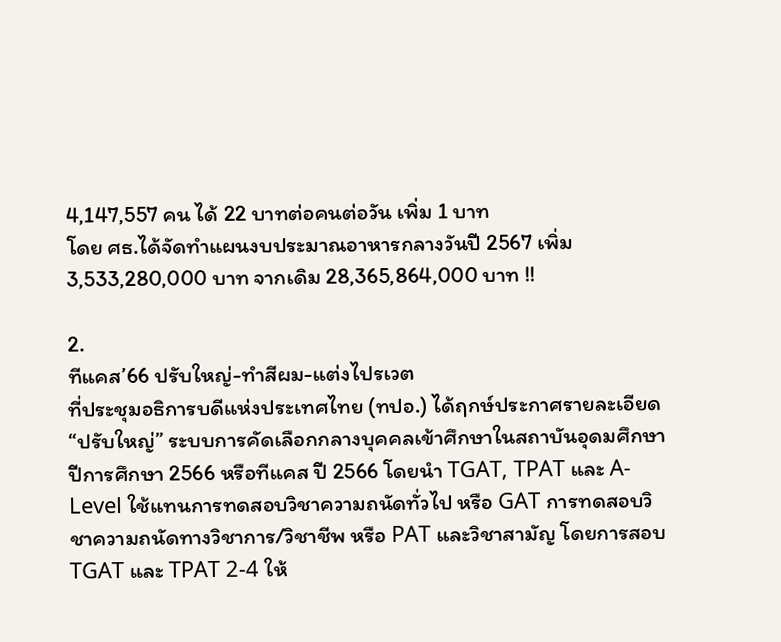4,147,557 คน ได้ 22 บาทต่อคนต่อวัน เพิ่ม 1 บาท
โดย ศธ.ได้จัดทำแผนงบประมาณอาหารกลางวันปี 2567 เพิ่ม 3,533,280,000 บาท จากเดิม 28,365,864,000 บาท !!

2.
ทีแคส’66 ปรับใหญ่-ทำสีผม-แต่งไปรเวต
ที่ประชุมอธิการบดีแห่งประเทศไทย (ทปอ.) ได้ฤกษ์ประกาศรายละเอียด “ปรับใหญ่” ระบบการคัดเลือกกลางบุคคลเข้าศึกษาในสถาบันอุดมศึกษา ปีการศึกษา 2566 หรือทีแคส ปี 2566 โดยนำ TGAT, TPAT และ A-Level ใช้แทนการทดสอบวิชาความถนัดทั่วไป หรือ GAT การทดสอบวิชาความถนัดทางวิชาการ/วิชาชีพ หรือ PAT และวิชาสามัญ โดยการสอบ TGAT และ TPAT 2-4 ให้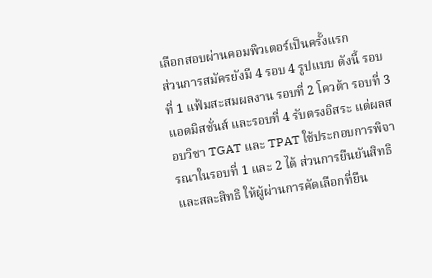เลือกสอบผ่านคอมพิวเตอร์เป็นครั้งแรก
ส่วนการสมัครยังมี 4 รอบ 4 รูปแบบ ดังนี้ รอบที่ 1 แฟ้มสะสมผลงาน รอบที่ 2 โควต้า รอบที่ 3 แอดมิสชั่นส์ และรอบที่ 4 รับตรงอิสระ แต่ผลสอบวิชา TGAT และ TPAT ใช้ประกอบการพิจารณาในรอบที่ 1 และ 2 ได้ ส่วนการยืนยันสิทธิ และสละสิทธิ ให้ผู้ผ่านการคัดเลือกที่ยืน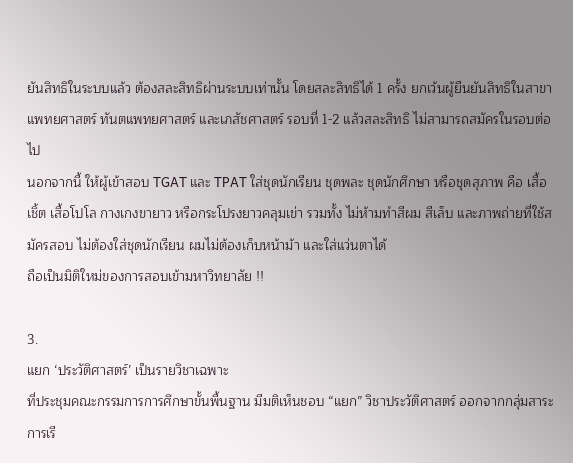ยันสิทธิในระบบแล้ว ต้องสละสิทธิผ่านระบบเท่านั้น โดยสละสิทธิได้ 1 ครั้ง ยกเว้นผู้ยืนยันสิทธิในสาขาแพทยศาสตร์ ทันตแพทยศาสตร์ และเภสัชศาสตร์ รอบที่ 1-2 แล้วสละสิทธิ ไม่สามารถสมัครในรอบต่อไป
นอกจากนี้ ให้ผู้เข้าสอบ TGAT และ TPAT ใส่ชุดนักเรียน ชุดพละ ชุดนักศึกษา หรือชุดสุภาพ คือ เสื้อเชิ้ต เสื้อโปโล กางเกงขายาว หรือกระโปรงยาวคลุมเข่า รวมทั้ง ไม่ห้ามทำสีผม สีเล็บ และภาพถ่ายที่ใช้สมัครสอบ ไม่ต้องใส่ชุดนักเรียน ผมไม่ต้องเก็บหน้าม้า และใส่แว่นตาได้
ถือเป็นมิติใหม่ของการสอบเข้ามหาวิทยาลัย !!

3.
แยก ‘ประวัติศาสตร์’ เป็นรายวิชาเฉพาะ
ที่ประชุมคณะกรรมการการศึกษาขั้นพื้นฐาน มีมติเห็นชอบ “แยก” วิชาประวัติศาสตร์ ออกจากกลุ่มสาระการเรี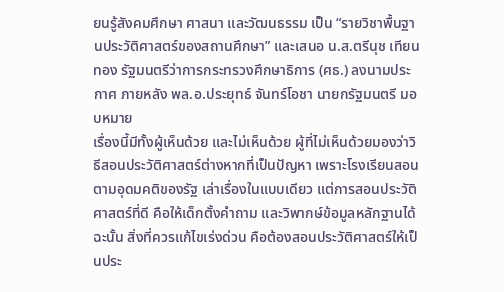ยนรู้สังคมศึกษา ศาสนา และวัฒนธรรม เป็น “รายวิชาพื้นฐานประวัติศาสตร์ของสถานศึกษา” และเสนอ น.ส.ตรีนุช เทียนทอง รัฐมนตรีว่าการกระทรวงศึกษาธิการ (ศธ.) ลงนามประกาศ ภายหลัง พล.อ.ประยุทธ์ จันทร์โอชา นายกรัฐมนตรี มอบหมาย
เรื่องนี้มีทั้งผู้เห็นด้วย และไม่เห็นด้วย ผู้ที่ไม่เห็นด้วยมองว่าวิธีสอนประวัติศาสตร์ต่างหากที่เป็นปัญหา เพราะโรงเรียนสอนตามอุดมคติของรัฐ เล่าเรื่องในแบบเดียว แต่การสอนประวัติศาสตร์ที่ดี คือให้เด็กตั้งคำถาม และวิพากษ์ข้อมูลหลักฐานได้ ฉะนั้น สิ่งที่ควรแก้ไขเร่งด่วน คือต้องสอนประวัติศาสตร์ให้เป็นประ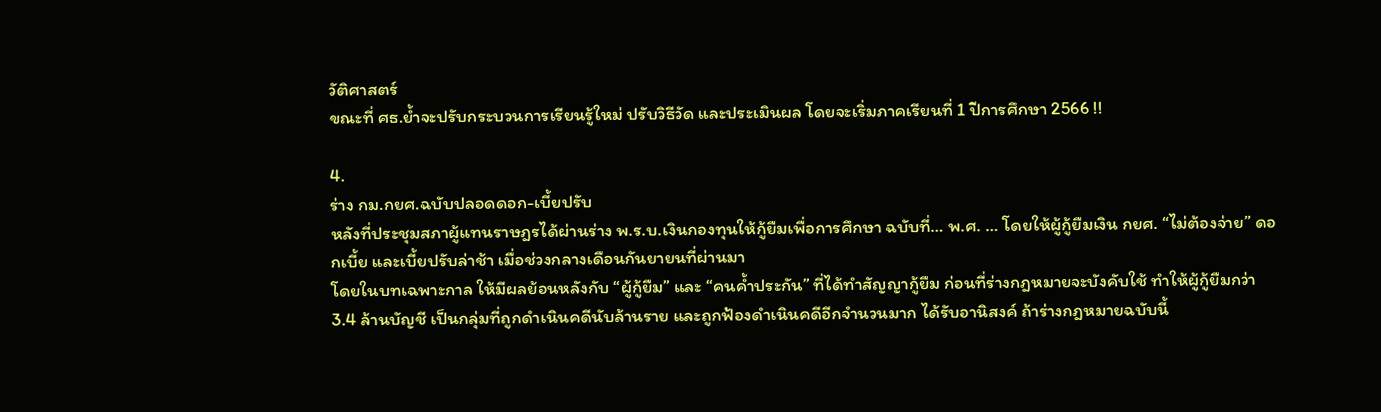วัติศาสตร์
ขณะที่ ศธ.ย้ำจะปรับกระบวนการเรียนรู้ใหม่ ปรับวิธีวัด และประเมินผล โดยจะเริ่มภาคเรียนที่ 1 ปีการศึกษา 2566 !!

4.
ร่าง กม.กยศ.ฉบับปลอดดอก-เบี้ยปรับ
หลังที่ประชุมสภาผู้แทนราษฎรได้ผ่านร่าง พ.ร.บ.เงินกองทุนให้กู้ยืมเพื่อการศึกษา ฉบับที่… พ.ศ. … โดยให้ผู้กู้ยืมเงิน กยศ. “ไม่ต้องจ่าย” ดอกเบี้ย และเบี้ยปรับล่าช้า เมื่อช่วงกลางเดือนกันยายนที่ผ่านมา
โดยในบทเฉพาะกาล ให้มีผลย้อนหลังกับ “ผู้กู้ยืม” และ “คนค้ำประกัน” ที่ได้ทำสัญญากู้ยืม ก่อนที่ร่างกฎหมายจะบังคับใช้ ทำให้ผู้กู้ยืมกว่า 3.4 ล้านบัญชี เป็นกลุ่มที่ถูกดำเนินคดีนับล้านราย และถูกฟ้องดำเนินคดีอีกจำนวนมาก ได้รับอานิสงค์ ถ้าร่างกฎหมายฉบับนี้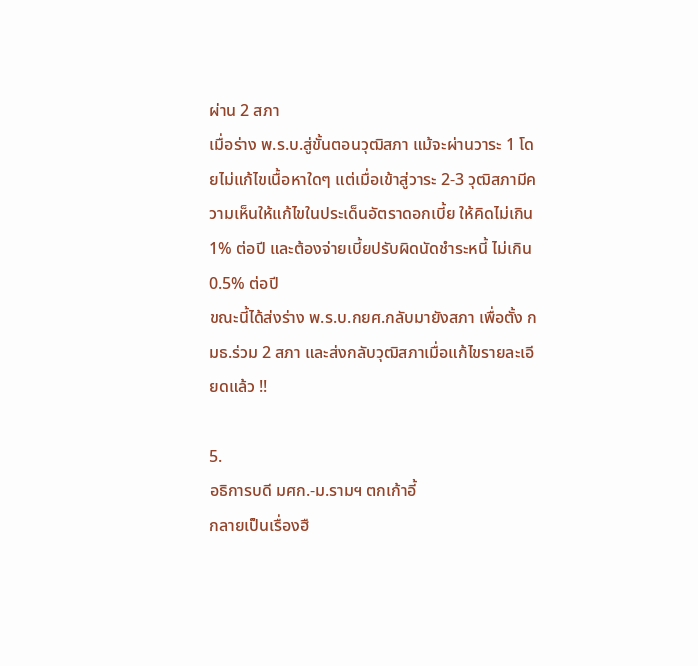ผ่าน 2 สภา
เมื่อร่าง พ.ร.บ.สู่ขั้นตอนวุฒิสภา แม้จะผ่านวาระ 1 โดยไม่แก้ไขเนื้อหาใดๆ แต่เมื่อเข้าสู่วาระ 2-3 วุฒิสภามีความเห็นให้แก้ไขในประเด็นอัตราดอกเบี้ย ให้คิดไม่เกิน 1% ต่อปี และต้องจ่ายเบี้ยปรับผิดนัดชำระหนี้ ไม่เกิน 0.5% ต่อปี
ขณะนี้ได้ส่งร่าง พ.ร.บ.กยศ.กลับมายังสภา เพื่อตั้ง กมธ.ร่วม 2 สภา และส่งกลับวุฒิสภาเมื่อแก้ไขรายละเอียดแล้ว !!

5.
อธิการบดี มศก.-ม.รามฯ ตกเก้าอี้
กลายเป็นเรื่องฮื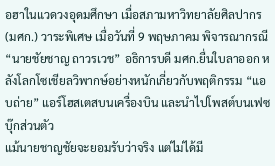อฮาในแวดวงอุดมศึกษา เมื่อสภามหาวิทยาลัยศิลปากร (มศก.) วาระพิเศษ เมื่อวันที่ 9 พฤษภาคม พิจารณากรณี “นายชัยชาญ ถาวรเวช” อธิการบดี มศก.ยื่นใบลาออก หลังโลกโซเชียลวิพากษ์อย่างหนักเกี่ยวกับพฤติกรรม “แอบถ่าย” แอร์โฮสเตสบนเครื่องบิน และนำไปโพสต์บนเฟซบุ๊กส่วนตัว
แม้นายชาญชัยจะยอมรับว่าจริง แต่ไม่ได้มี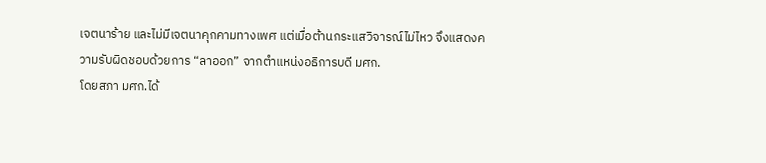เจตนาร้าย และไม่มีเจตนาคุกคามทางเพศ แต่เมื่อต้านกระแสวิจารณ์ไม่ไหว จึงแสดงความรับผิดชอบด้วยการ “ลาออก” จากตำแหน่งอธิการบดี มศก.
โดยสภา มศก.ได้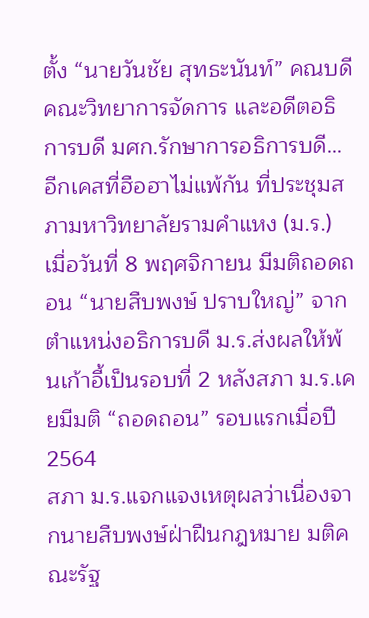ตั้ง “นายวันชัย สุทธะนันท์” คณบดีคณะวิทยาการจัดการ และอดีตอธิการบดี มศก.รักษาการอธิการบดี…
อีกเคสที่ฮือฮาไม่แพ้กัน ที่ประชุมสภามหาวิทยาลัยรามคำแหง (ม.ร.) เมื่อวันที่ 8 พฤศจิกายน มีมติถอดถอน “นายสืบพงษ์ ปราบใหญ่” จากตำแหน่งอธิการบดี ม.ร.ส่งผลให้พ้นเก้าอี้เป็นรอบที่ 2 หลังสภา ม.ร.เคยมีมติ “ถอดถอน” รอบแรกเมื่อปี 2564
สภา ม.ร.แจกแจงเหตุผลว่าเนื่องจากนายสืบพงษ์ฝ่าฝืนกฎหมาย มติคณะรัฐ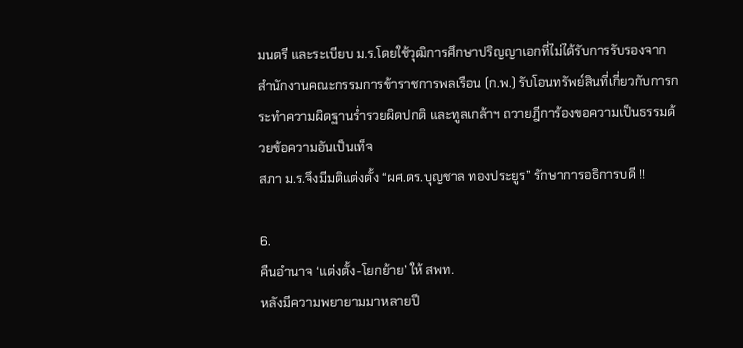มนตรี และระเบียบ ม.ร.โดยใช้วุฒิการศึกษาปริญญาเอกที่ไม่ได้รับการรับรองจากสำนักงานคณะกรรมการข้าราชการพลเรือน (ก.พ.) รับโอนทรัพย์สินที่เกี่ยวกับการกระทำความผิดฐานร่ำรวยผิดปกติ และทูลเกล้าฯ ถวายฎีการ้องขอความเป็นธรรมด้วยข้อความอันเป็นเท็จ
สภา ม.ร.จึงมีมติแต่งตั้ง “ผศ.ดร.บุญชาล ทองประยูร” รักษาการอธิการบดี !!

6.
คืนอำนาจ ‘แต่งตั้ง-โยกย้าย’ ให้ สพท.
หลังมีความพยายามมาหลายปี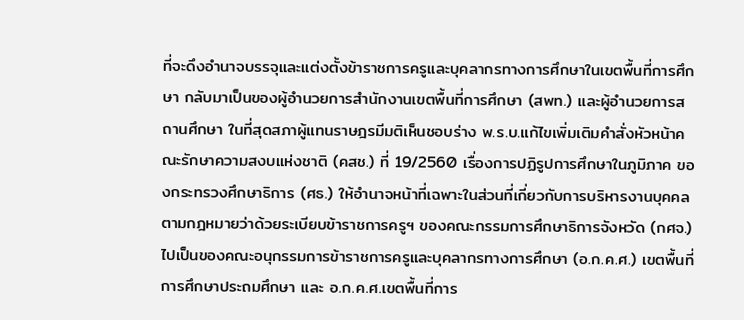ที่จะดึงอำนาจบรรจุและแต่งตั้งข้าราชการครูและบุคลากรทางการศึกษาในเขตพื้นที่การศึกษา กลับมาเป็นของผู้อำนวยการสำนักงานเขตพื้นที่การศึกษา (สพท.) และผู้อำนวยการสถานศึกษา ในที่สุดสภาผู้แทนราษฎรมีมติเห็นชอบร่าง พ.ร.บ.แก้ไขเพิ่มเติมคําสั่งหัวหน้าคณะรักษาความสงบแห่งชาติ (คสช.) ที่ 19/2560 เรื่องการปฏิรูปการศึกษาในภูมิภาค ของกระทรวงศึกษาธิการ (ศธ.) ให้อํานาจหน้าที่เฉพาะในส่วนที่เกี่ยวกับการบริหารงานบุคคลตามกฎหมายว่าด้วยระเบียบข้าราชการครูฯ ของคณะกรรมการศึกษาธิการจังหวัด (กศจ.) ไปเป็นของคณะอนุกรรมการข้าราชการครูและบุคลากรทางการศึกษา (อ.ก.ค.ศ.) เขตพื้นที่การศึกษาประถมศึกษา และ อ.ก.ค.ศ.เขตพื้นที่การ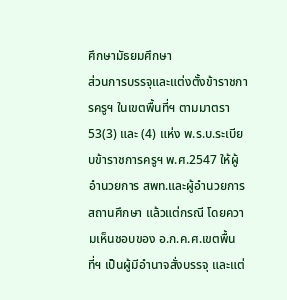ศึกษามัธยมศึกษา
ส่วนการบรรจุและแต่งตั้งข้าราชการครูฯ ในเขตพื้นที่ฯ ตามมาตรา 53(3) และ (4) แห่ง พ.ร.บ.ระเบียบข้าราชการครูฯ พ.ศ.2547 ให้ผู้อํานวยการ สพท.และผู้อํานวยการสถานศึกษา แล้วแต่กรณี โดยความเห็นชอบของ อ.ก.ค.ศ.เขตพื้นที่ฯ เป็นผู้มีอํานาจสั่งบรรจุ และแต่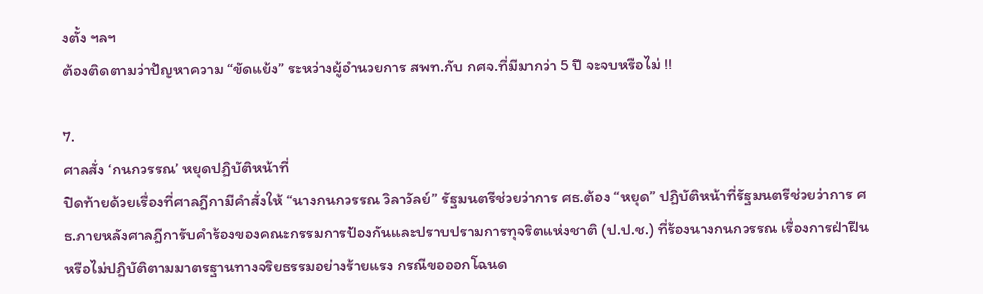งตั้ง ฯลฯ
ต้องติดตามว่าปัญหาความ “ขัดแย้ง” ระหว่างผู้อำนวยการ สพท.กับ กศจ.ที่มีมากว่า 5 ปี จะจบหรือไม่ !!

7.
ศาลสั่ง ‘กนกวรรณ’ หยุดปฏิบัติหน้าที่
ปิดท้ายด้วยเรื่องที่ศาลฎีกามีคำสั่งให้ “นางกนกวรรณ วิลาวัลย์” รัฐมนตรีช่วยว่าการ ศธ.ต้อง “หยุด” ปฏิบัติหน้าที่รัฐมนตรีช่วยว่าการ ศธ.ภายหลังศาลฎีการับคำร้องของคณะกรรมการป้องกันและปราบปรามการทุจริตแห่งชาติ (ป.ป.ช.) ที่ร้องนางกนกวรรณ เรื่องการฝ่าฝืน หรือไม่ปฏิบัติตามมาตรฐานทางจริยธรรมอย่างร้ายแรง กรณีขอออกโฉนด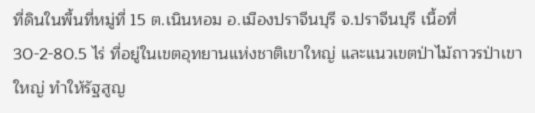ที่ดินในพื้นที่หมู่ที่ 15 ต.เนินหอม อ.เมืองปราจีนบุรี จ.ปราจีนบุรี เนื้อที่ 30-2-80.5 ไร่ ที่อยู่ในเขตอุทยานแห่งชาติเขาใหญ่ และแนวเขตป่าไม้ถาวรป่าเขาใหญ่ ทำให้รัฐสูญ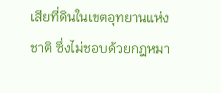เสียที่ดินในเขตอุทยานแห่งชาติ ซึ่งไม่ชอบด้วยกฎหมา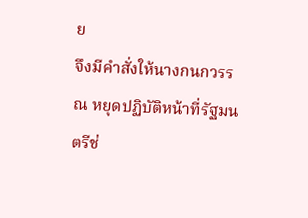ย
จึงมีคำสั่งให้นางกนกวรรณ หยุดปฏิบัติหน้าที่รัฐมนตรีช่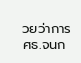วยว่าการ ศธ.จนก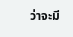ว่าจะมี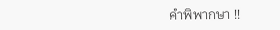คำพิพากษา !!